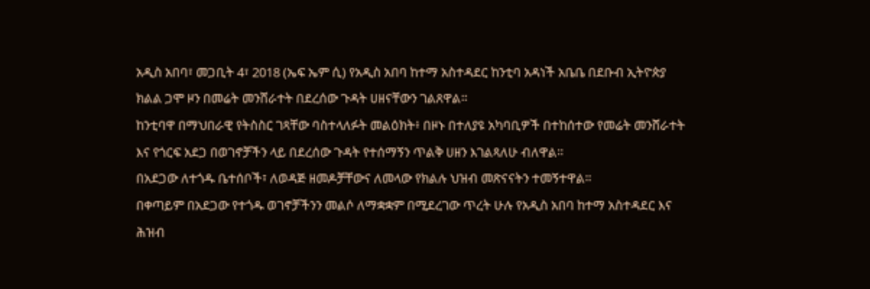አዲስ አበባ፣ መጋቢት 4፣ 2018 (ኤፍ ኤም ሲ) የአዲስ አበባ ከተማ አስተዳደር ከንቲባ አዳነች አቤቤ በደቡብ ኢትዮጵያ ክልል ጋሞ ዞን በመሬት መንሸራተት በደረሰው ጉዳት ሀዘናቸውን ገልጸዋል።
ከንቲባዋ በማህበራዊ የትስስር ገጻቸው ባስተላለፉት መልዕክት፥ በዞኑ በተለያዩ አካባቢዎች በተከሰተው የመሬት መንሸራተት እና የጎርፍ አደጋ በወገኖቻችን ላይ በደረሰው ጉዳት የተሰማኝን ጥልቅ ሀዘን እገልጻለሁ ብለዋል።
በአደጋው ለተጎዱ ቤተሰቦች፣ ለወዳጅ ዘመዶቻቸውና ለመላው የክልሉ ህዝብ መጽናናትን ተመኝተዋል።
በቀጣይም በአደጋው የተጎዱ ወገኖቻችንን መልሶ ለማቋቋም በሚደረገው ጥረት ሁሉ የአዲስ አበባ ከተማ አስተዳደር እና ሕዝብ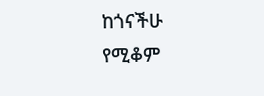ከጎናችሁ የሚቆም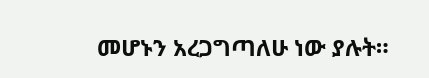መሆኑን አረጋግጣለሁ ነው ያሉት።